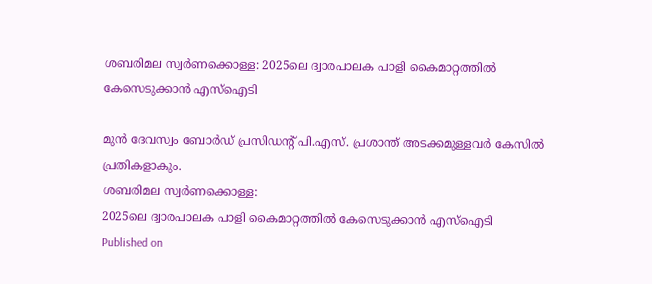ശബരിമല സ്വർണക്കൊള്ള: 2025ലെ ദ്വാരപാലക പാളി കൈമാറ്റത്തില്‍ കേസെടുക്കാൻ എസ്ഐടി

മുൻ ദേവസ്വം ബോർഡ് പ്രസിഡൻ്റ് പി.എസ്. പ്രശാന്ത് അടക്കമുള്ളവർ കേസിൽ പ്രതികളാകും.
ശബരിമല സ്വർണക്കൊള്ള:
2025ലെ ദ്വാരപാലക പാളി കൈമാറ്റത്തില്‍ കേസെടുക്കാൻ എസ്ഐടി
Published on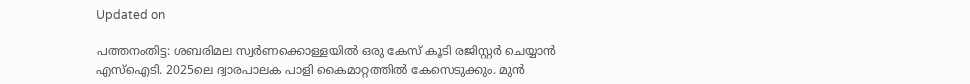Updated on

പത്തനംതിട്ട: ശബരിമല സ്വർണക്കൊള്ളയിൽ ഒരു കേസ് കൂടി രജിസ്റ്റർ ചെയ്യാൻ എസ്ഐടി. 2025ലെ ദ്വാരപാലക പാളി കൈമാറ്റത്തിൽ കേസെടുക്കും. മുൻ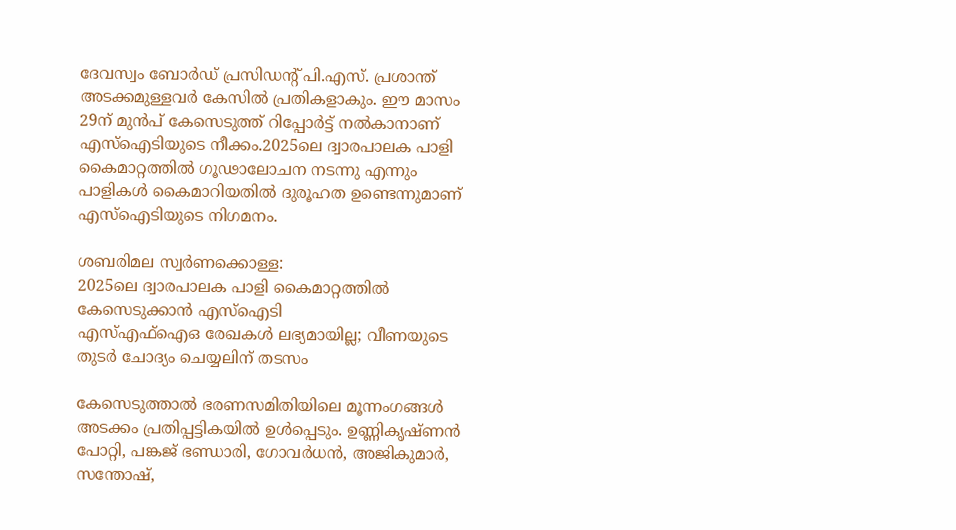ദേവസ്വം ബോർഡ് പ്രസിഡൻ്റ് പി.എസ്. പ്രശാന്ത് അടക്കമുള്ളവർ കേസിൽ പ്രതികളാകും. ഈ മാസം 29ന് മുൻപ് കേസെടുത്ത് റിപ്പോർട്ട്‌ നൽകാനാണ് എസ്ഐടിയുടെ നീക്കം.2025ലെ ദ്വാരപാലക പാളി കൈമാറ്റത്തിൽ ഗൂഢാലോചന നടന്നു എന്നും പാളികൾ കൈമാറിയതിൽ ദുരൂഹത ഉണ്ടെന്നുമാണ് എസ്ഐടിയുടെ നിഗമനം.

ശബരിമല സ്വർണക്കൊള്ള:
2025ലെ ദ്വാരപാലക പാളി കൈമാറ്റത്തില്‍ കേസെടുക്കാൻ എസ്ഐടി
എസ്എഫ്ഐഒ രേഖകൾ ലഭ്യമായില്ല; വീണയുടെ തുടർ ചോദ്യം ചെയ്യലിന് തടസം

കേസെടുത്താൽ ഭരണസമിതിയിലെ മൂന്നംഗങ്ങൾ അടക്കം പ്രതിപ്പട്ടികയിൽ ഉൾപ്പെടും. ഉണ്ണികൃഷ്ണൻ പോറ്റി, പങ്കജ് ഭണ്ഡാരി, ഗോവർധൻ, അജികുമാർ, സന്തോഷ്‌,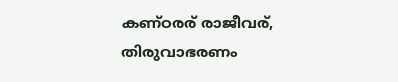കണ്ഠരര് രാജീവര്, തിരുവാഭരണം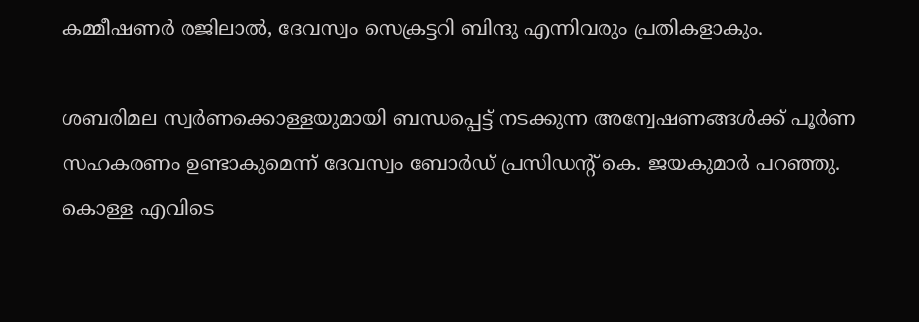കമ്മീഷണർ രജിലാൽ, ദേവസ്വം സെക്രട്ടറി ബിന്ദു എന്നിവരും പ്രതികളാകും.

ശബരിമല സ്വർണക്കൊള്ളയുമായി ബന്ധപ്പെട്ട് നടക്കുന്ന അന്വേഷണങ്ങൾക്ക് പൂർണ സഹകരണം ഉണ്ടാകുമെന്ന് ദേവസ്വം ബോർഡ് പ്രസിഡൻ്റ് കെ. ജയകുമാർ പറഞ്ഞു. കൊള്ള എവിടെ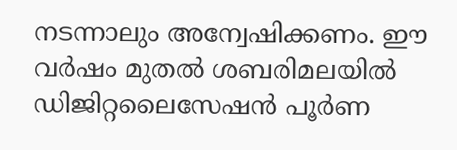നടന്നാലും അന്വേഷിക്കണം. ഈ വർഷം മുതൽ ശബരിമലയിൽ ഡിജിറ്റലൈസേഷൻ പൂർണ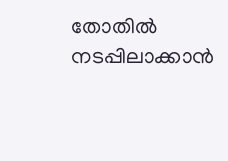തോതിൽ നടപ്പിലാക്കാൻ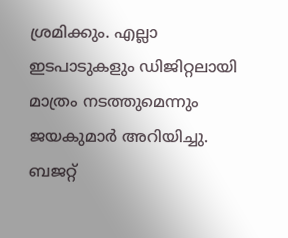ശ്രമിക്കും. എല്ലാ ഇടപാടുകളും ഡിജിറ്റലായി മാത്രം നടത്തുമെന്നും ജയകുമാർ അറിയിച്ചു. ബജറ്റ്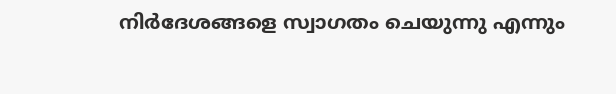നിർദേശങ്ങളെ സ്വാഗതം ചെയുന്നു എന്നും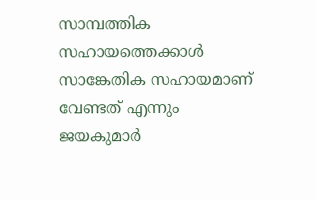സാമ്പത്തിക സഹായത്തെക്കാൾ സാങ്കേതിക സഹായമാണ് വേണ്ടത് എന്നും ജയകുമാർ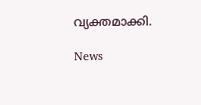വ്യക്തമാക്കി.

News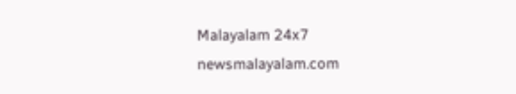Malayalam 24x7
newsmalayalam.com